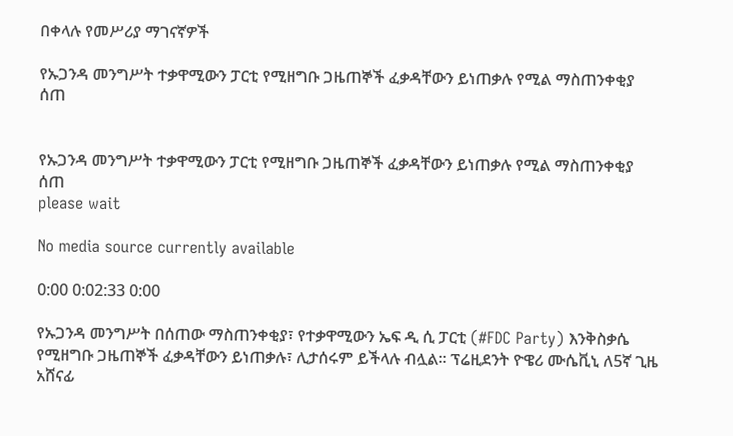በቀላሉ የመሥሪያ ማገናኛዎች

የኡጋንዳ መንግሥት ተቃዋሚውን ፓርቲ የሚዘግቡ ጋዜጠኞች ፈቃዳቸውን ይነጠቃሉ የሚል ማስጠንቀቂያ ሰጠ


የኡጋንዳ መንግሥት ተቃዋሚውን ፓርቲ የሚዘግቡ ጋዜጠኞች ፈቃዳቸውን ይነጠቃሉ የሚል ማስጠንቀቂያ ሰጠ
please wait

No media source currently available

0:00 0:02:33 0:00

የኡጋንዳ መንግሥት በሰጠው ማስጠንቀቂያ፣ የተቃዋሚውን ኤፍ ዲ ሲ ፓርቲ (#FDC Party) እንቅስቃሴ የሚዘግቡ ጋዜጠኞች ፈቃዳቸውን ይነጠቃሉ፣ ሊታሰሩም ይችላሉ ብሏል። ፕሬዚደንት ዮዌሪ ሙሴቪኒ ለ5ኛ ጊዜ አሸናፊ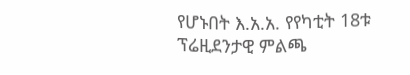የሆኑበት እ.አ.አ. የየካቲት 18ቱ ፕሬዚደንታዊ ምልጫ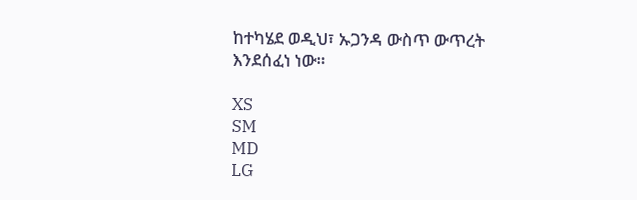ከተካሄደ ወዲህ፣ ኡጋንዳ ውስጥ ውጥረት እንደሰፈነ ነው።

XS
SM
MD
LG